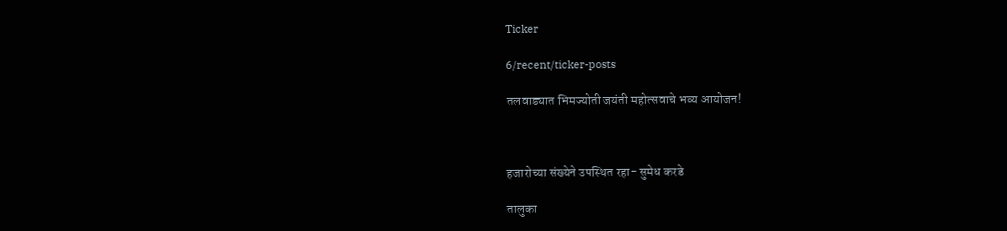Ticker

6/recent/ticker-posts

तलवाड्यात भिमज्योती जयंती महोत्सवाचे भव्य आयोजन!



हजारोच्या संख्येने उपस्थित रहा- सुमेध करडे

तालुका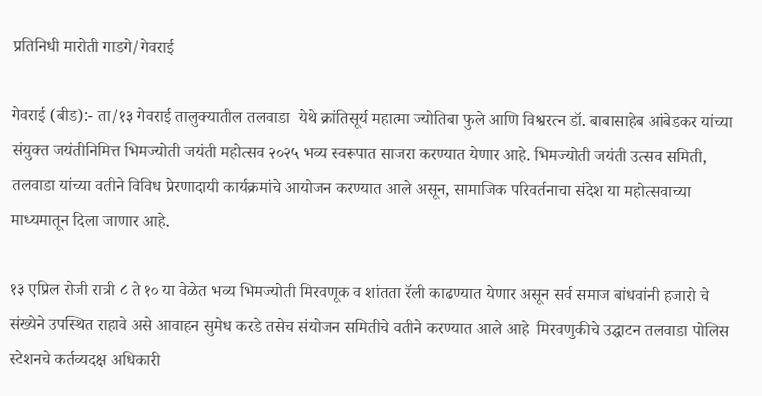प्रतिनिधी मारोती गाडगे/गेवराई

गेवराई (बीड):- ता/१३ गेवराई तालुक्यातील तलवाडा  येथे क्रांतिसूर्य महात्मा ज्योतिबा फुले आणि विश्वरत्न डॉ. बाबासाहेब आंबेडकर यांच्या संयुक्त जयंतीनिमित्त भिमज्योती जयंती महोत्सव २०२५ भव्य स्वरूपात साजरा करण्यात येणार आहे. भिमज्योती जयंती उत्सव समिती, तलवाडा यांच्या वतीने विविध प्रेरणादायी कार्यक्रमांचे आयोजन करण्यात आले असून, सामाजिक परिवर्तनाचा संदेश या महोत्सवाच्या माध्यमातून दिला जाणार आहे.

१३ एप्रिल रोजी रात्री ८ ते १० या वेळेत भव्य भिमज्योती मिरवणूक व शांतता रॅली काढण्यात येणार असून सर्व समाज बांधवांनी हजारो चे संख्येने उपस्थित राहावे असे आवाहन सुमेध करडे तसेच संयोजन समितीचे वतीने करण्यात आले आहे  मिरवणुकीचे उद्घाटन तलवाडा पोलिस स्टेशनचे कर्तव्यदक्ष अधिकारी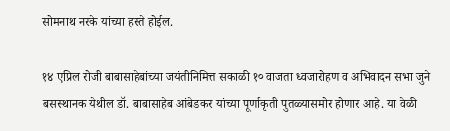सोमनाथ नरके यांच्या हस्ते होईल.

१४ एप्रिल रोजी बाबासाहेबांच्या जयंतीनिमित्त सकाळी १० वाजता ध्वजारोहण व अभिवादन सभा जुने बसस्थानक येथील डॉ. बाबासाहेब आंबेडकर यांच्या पूर्णाकृती पुतळ्यासमोर होणार आहे. या वेळी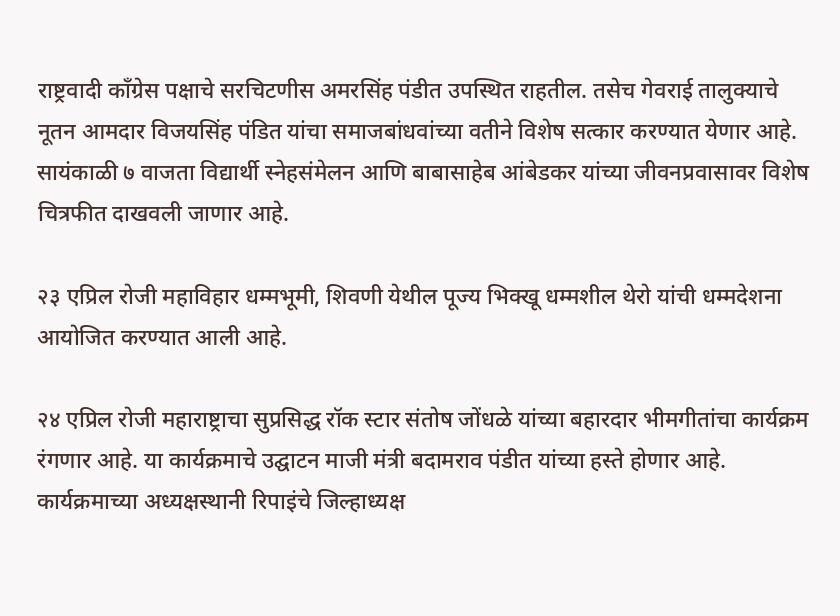राष्ट्रवादी काँग्रेस पक्षाचे सरचिटणीस अमरसिंह पंडीत उपस्थित राहतील. तसेच गेवराई तालुक्याचे नूतन आमदार विजयसिंह पंडित यांचा समाजबांधवांच्या वतीने विशेष सत्कार करण्यात येणार आहे. सायंकाळी ७ वाजता विद्यार्थी स्नेहसंमेलन आणि बाबासाहेब आंबेडकर यांच्या जीवनप्रवासावर विशेष चित्रफीत दाखवली जाणार आहे.

२३ एप्रिल रोजी महाविहार धम्मभूमी, शिवणी येथील पूज्य भिक्खू धम्मशील थेरो यांची धम्मदेशना आयोजित करण्यात आली आहे.

२४ एप्रिल रोजी महाराष्ट्राचा सुप्रसिद्ध रॉक स्टार संतोष जोंधळे यांच्या बहारदार भीमगीतांचा कार्यक्रम रंगणार आहे. या कार्यक्रमाचे उद्घाटन माजी मंत्री बदामराव पंडीत यांच्या हस्ते होणार आहे. कार्यक्रमाच्या अध्यक्षस्थानी रिपाइंचे जिल्हाध्यक्ष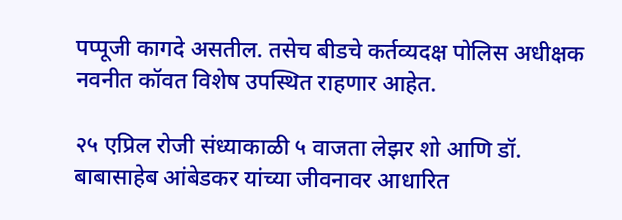पप्पूजी कागदे असतील. तसेच बीडचे कर्तव्यदक्ष पोलिस अधीक्षक नवनीत कॉवत विशेष उपस्थित राहणार आहेत.

२५ एप्रिल रोजी संध्याकाळी ५ वाजता लेझर शो आणि डॉ. बाबासाहेब आंबेडकर यांच्या जीवनावर आधारित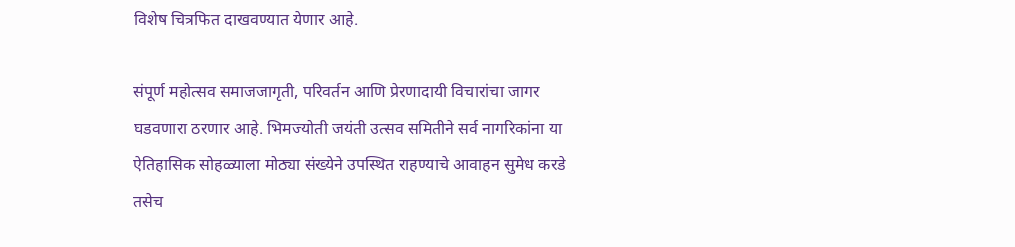विशेष चित्रफित दाखवण्यात येणार आहे.

संपूर्ण महोत्सव समाजजागृती, परिवर्तन आणि प्रेरणादायी विचारांचा जागर घडवणारा ठरणार आहे. भिमज्योती जयंती उत्सव समितीने सर्व नागरिकांना या ऐतिहासिक सोहळ्याला मोठ्या संख्येने उपस्थित राहण्याचे आवाहन सुमेध करडे तसेच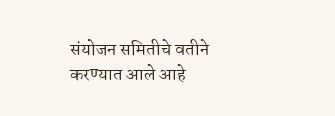संयोजन समितीचे वतीने करण्यात आले आहे